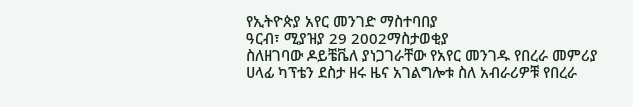የኢትዮጵያ አየር መንገድ ማስተባበያ
ዓርብ፣ ሚያዝያ 29 2002ማስታወቂያ
ስለዘገባው ዶይቼቬለ ያነጋገራቸው የአየር መንገዱ የበረራ መምሪያ ሀላፊ ካፕቴን ደስታ ዘሩ ዜና አገልግሎቱ ስለ አብራሪዎቹ የበረራ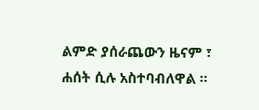ልምድ ያሰራጨውን ዜናም ፣ ሐሰት ሲሉ አስተባብለዋል ።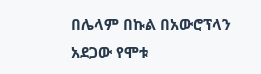በሌላም በኩል በአውሮፕላን አደጋው የሞቱ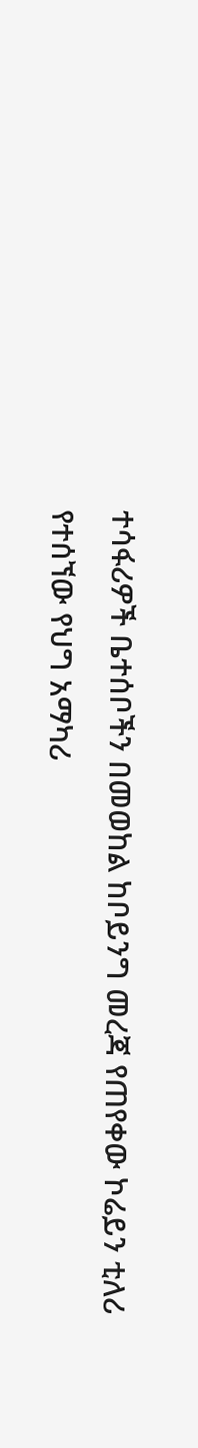ተሳፋሪዎች ቤተሰቦችን በመወከል ከቦይንግ መረጃ የጠየቀው ኮሬይን ቲለሪ የተሰኘው የህግ አማካሪ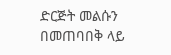ድርጅት መልሱን በመጠባበቅ ላይ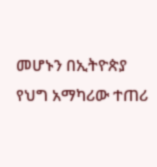መሆኑን በኢትዮጵያ የህግ አማካሪው ተጠሪ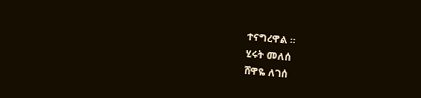ተናግረዋል ።
ሂሩት መለሰ
ሸዋዬ ለገሰ